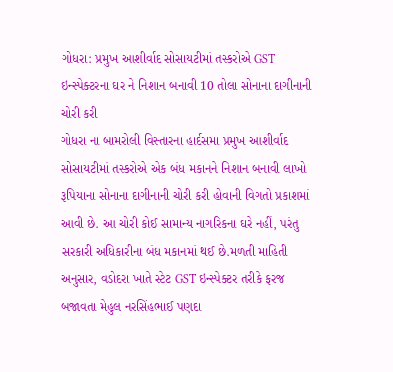ગોધરા: પ્રમુખ આશીર્વાદ સોસાયટીમાં તસ્કરોએ GST ઇન્સ્પેક્ટરના ઘર ને નિશાન બનાવી 10 તોલા સોનાના દાગીનાની ચોરી કરી
ગોધરા ના બામરોલી વિસ્તારના હાર્દસમા પ્રમુખ આશીર્વાદ સોસાયટીમાં તસ્કરોએ એક બંધ મકાનને નિશાન બનાવી લાખો રૂપિયાના સોનાના દાગીનાની ચોરી કરી હોવાની વિગતો પ્રકાશમાં આવી છે. આ ચોરી કોઈ સામાન્ય નાગરિકના ઘરે નહીં, પરંતુ સરકારી અધિકારીના બંધ મકાનમાં થઈ છે.મળતી માહિતી અનુસાર, વડોદરા ખાતે સ્ટેટ GST ઇન્સ્પેક્ટર તરીકે ફરજ બજાવતા મેહુલ નરસિંહભાઈ પણદા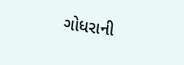ગોધરાની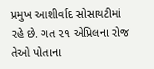પ્રમુખ આશીર્વાદ સોસાયટીમાં રહે છે. ગત ૨૧ એપ્રિલના રોજ તેઓ પોતાના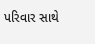પરિવાર સાથે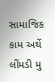સામાજિક કામ અર્થે લીંમડી મુ